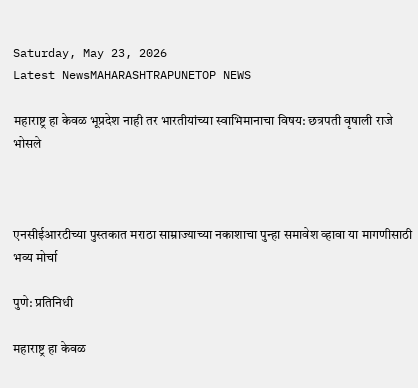Saturday, May 23, 2026
Latest NewsMAHARASHTRAPUNETOP NEWS

महाराष्ट्र हा केवळ भूप्रदेश नाही तर भारतीयांच्या स्वाभिमानाचा विषय: छत्रपती वृषाली राजे भोसले



एनसीईआरटीच्या पुस्तकात मराठा साम्राज्याच्या नकाशाचा पुन्हा समावेश व्हावा या मागणीसाठी भव्य मोर्चा

पुणे: प्रतिनिधी

महाराष्ट्र हा केवळ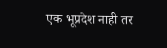एक भूप्रदेश नाही तर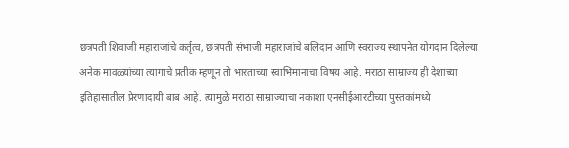छत्रपती शिवाजी महाराजांचे कर्तृत्व, छत्रपती संभाजी महाराजांचे बलिदान आणि स्वराज्य स्थापनेत योगदान दिलेल्या अनेक मावळ्यांच्या त्यागाचे प्रतीक म्हणून तो भारताच्या स्वाभिमानाचा विषय आहे. मराठा साम्राज्य ही देशाच्या इतिहासातील प्रेरणादायी बाब आहे. त्यामुळे मराठा साम्राज्याचा नकाशा एनसीईआरटीच्या पुस्तकांमध्ये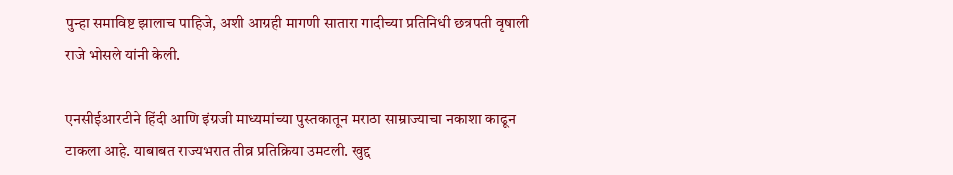पुन्हा समाविष्ट झालाच पाहिजे, अशी आग्रही मागणी सातारा गादीच्या प्रतिनिधी छत्रपती वृषाली राजे भोसले यांनी केली.

एनसीईआरटीने हिंदी आणि इंग्रजी माध्यमांच्या पुस्तकातून मराठा साम्राज्याचा नकाशा काढून टाकला आहे. याबाबत राज्यभरात तीव्र प्रतिक्रिया उमटली. खुद्द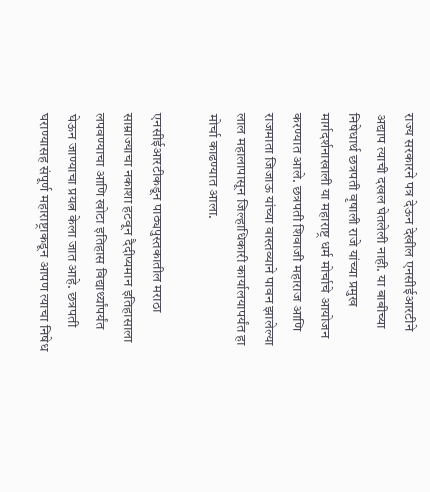राज्य सरकारने पत्र देऊन देखील एनसीईआरटीने अद्याप त्याची दखल घेतलेली नाही. या बाबीच्या निषेधार्थ छत्रपती वृषाली राजे यांच्या प्रमुख मार्गदर्शनाखाली या महाराष्ट्र धर्म मोर्चाचे आयोजन करण्यात आले. छत्रपती शिवाजी महाराज आणि राजमाता जिजाऊ यांच्या वास्तव्याने पावन झालेल्या लाल महालापासून जिल्हाधिकारी कार्यालयापर्यंत हा मोर्चा काढण्यात आला.

एनसीईआरटीकडून पाठ्यपुस्तकातील मराठा साम्राज्याचा नकाशा हटवून दैदीप्यमान इतिहासाला लपवण्याचा आणि खोटा इतिहास विद्यार्थ्यांपर्यंत घेऊन जाण्याचा प्रयत्न केला जात आहे. छत्रपती घराण्यासह संपूर्ण महाराष्ट्राकडून आपण त्याचा निषेध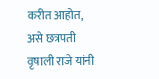करीत आहोत, असे छत्रपती वृषाली राजे यांनी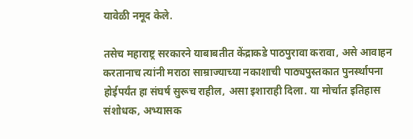यावेळी नमूद केले.

तसेच महाराष्ट्र सरकारने याबाबतीत केंद्राकडे पाठपुरावा करावा, असे आवाहन करतानाच त्यांनी मराठा साम्राज्याच्या नकाशाची पाठ्यपुस्तकात पुनर्स्थापना होईपर्यंत हा संघर्ष सुरूच राहील, असा इशाराही दिला. या मोर्चात इतिहास संशोधक, अभ्यासक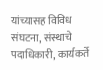यांच्यासह विविध संघटना, संस्थाचे पदाधिकारी, कार्यकर्ते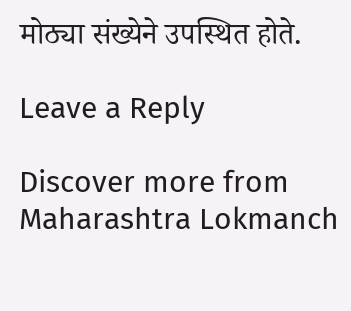मोठ्या संख्येने उपस्थित होते.

Leave a Reply

Discover more from Maharashtra Lokmanch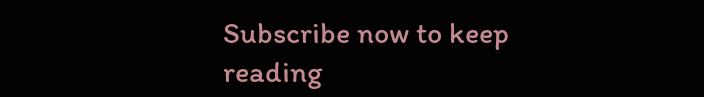Subscribe now to keep reading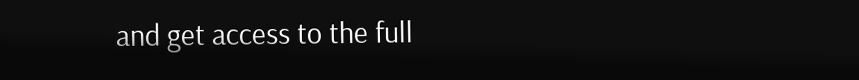and get access to the full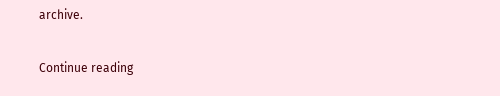archive.

Continue reading